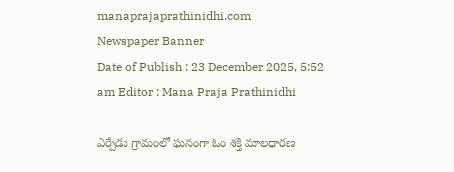manaprajaprathinidhi.com
Newspaper Banner
Date of Publish : 23 December 2025, 5:52 am Editor : Mana Praja Prathinidhi

ఎర్పేడు గ్రామంలో ఘనంగా ఓం శక్తి మాలధారణ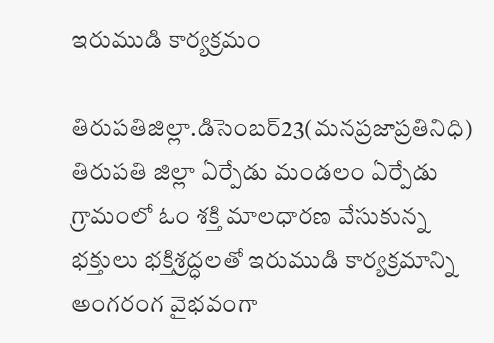ఇరుముడి కార్యక్రమం

తిరుపతిజిల్లా.డిసెంబర్23(మనప్రజాప్రతినిధి)
తిరుపతి జిల్లా ఏర్పేడు మండలం ఏర్పేడు గ్రామంలో ఓం శక్తి మాలధారణ వేసుకున్న భక్తులు భక్తిశ్రద్ధలతో ఇరుముడి కార్యక్రమాన్ని అంగరంగ వైభవంగా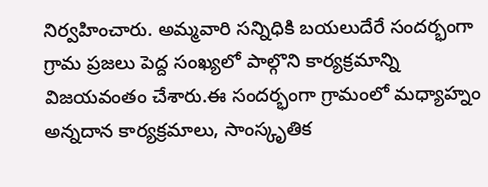నిర్వహించారు. అమ్మవారి సన్నిధికి బయలుదేరే సందర్భంగా గ్రామ ప్రజలు పెద్ద సంఖ్యలో పాల్గొని కార్యక్రమాన్ని విజయవంతం చేశారు.ఈ సందర్భంగా గ్రామంలో మధ్యాహ్నం అన్నదాన కార్యక్రమాలు, సాంస్కృతిక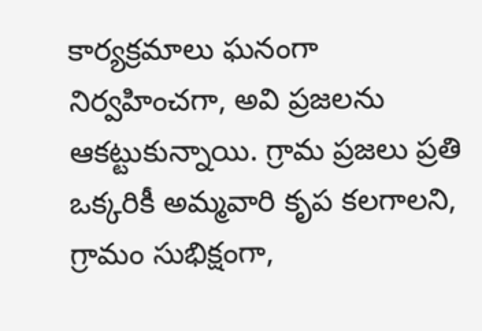కార్యక్రమాలు ఘనంగా నిర్వహించగా, అవి ప్రజలను ఆకట్టుకున్నాయి. గ్రామ ప్రజలు ప్రతి ఒక్కరికీ అమ్మవారి కృప కలగాలని, గ్రామం సుభిక్షంగా,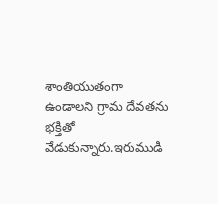శాంతియుతంగా ఉండాలని గ్రామ దేవతను భక్తితో వేడుకున్నారు.ఇరుముడి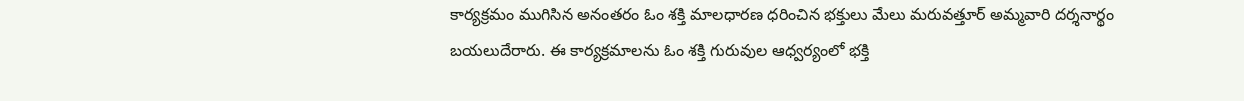కార్యక్రమం ముగిసిన అనంతరం ఓం శక్తి మాలధారణ ధరించిన భక్తులు మేలు మరువత్తూర్ అమ్మవారి దర్శనార్థం బయలుదేరారు. ఈ కార్యక్రమాలను ఓం శక్తి గురువుల ఆధ్వర్యంలో భక్తి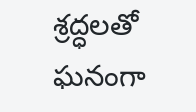శ్రద్ధలతో ఘనంగా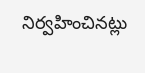నిర్వహించినట్లు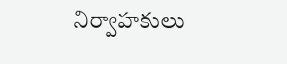నిర్వాహకులు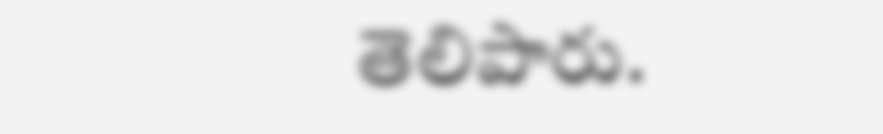తెలిపారు.